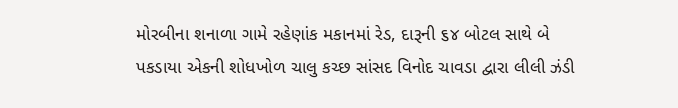મોરબીના શનાળા ગામે રહેણાંક મકાનમાં રેડ, દારૂની ૬૪ બોટલ સાથે બે પકડાયા એકની શોધખોળ ચાલુ કચ્છ સાંસદ વિનોદ ચાવડા દ્વારા લીલી ઝંડી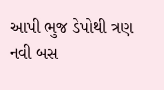આપી ભુજ ડેપોથી ત્રણ નવી બસ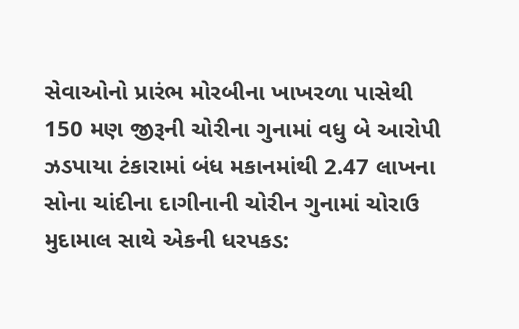સેવાઓનો પ્રારંભ મોરબીના ખાખરળા પાસેથી 150 મણ જીરૂની ચોરીના ગુનામાં વધુ બે આરોપી ઝડપાયા ટંકારામાં બંધ મકાનમાંથી 2.47 લાખના સોના ચાંદીના દાગીનાની ચોરીન ગુનામાં ચોરાઉ મુદામાલ સાથે એકની ધરપકડ: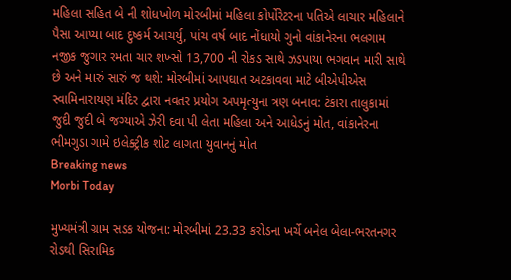મહિલા સહિત બે ની શોધખોળ મોરબીમાં મહિલા કોર્પોરેટરના પતિએ લાચાર મહિલાને પૈસા આપ્યા બાદ દુષ્કર્મ આચર્યુ, પાંચ વર્ષ બાદ નોંધાયો ગુનો વાંકાનેરના ભલગામ નજીક જુગાર રમતા ચાર શખ્સો 13,700 ની રોકડ સાથે ઝડપાયા ભગવાન મારી સાથે છે અને મારું સારું જ થશે: મોરબીમાં આપઘાત અટકાવવા માટે બીએપીએસ સ્વામિનારાયણ મંદિર દ્વારા નવતર પ્રયોગ અપમૃત્યુના ત્રણ બનાવ: ટંકારા તાલુકામાં જુદી જુદી બે જગ્યાએ ઝેરી દવા પી લેતા મહિલા અને આધેડનું મોત, વાંકાનેરના ભીમગુડા ગામે ઇલેક્ટ્રીક શોટ લાગતા યુવાનનું મોત
Breaking news
Morbi Today

મુખ્યમંત્રી ગ્રામ સડક યોજના: મોરબીમાં 23.33 કરોડના ખર્ચે બનેલ બેલા-ભરતનગર  રોડથી સિરામિક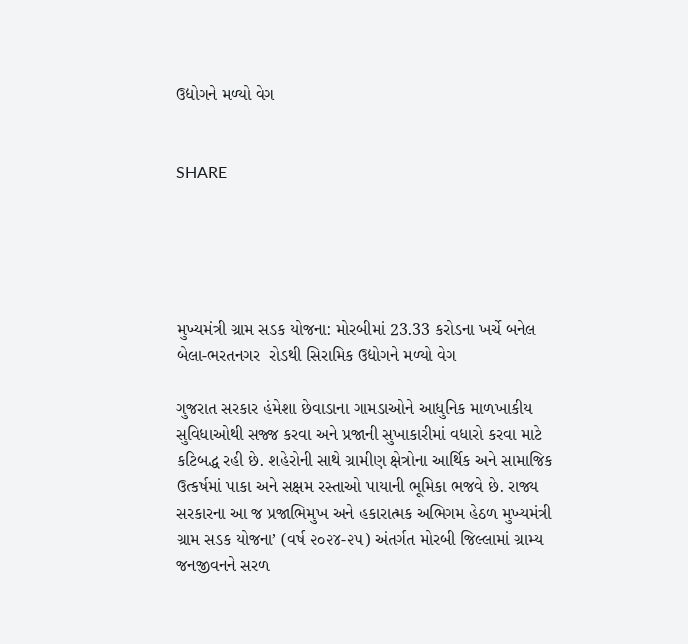ઉદ્યોગને મળ્યો વેગ


SHARE





મુખ્યમંત્રી ગ્રામ સડક યોજના: મોરબીમાં 23.33 કરોડના ખર્ચે બનેલ બેલા-ભરતનગર  રોડથી સિરામિક ઉદ્યોગને મળ્યો વેગ

ગુજરાત સરકાર હંમેશા છેવાડાના ગામડાઓને આધુનિક માળખાકીય સુવિધાઓથી સજ્જ કરવા અને પ્રજાની સુખાકારીમાં વધારો કરવા માટે કટિબદ્ધ રહી છે. શહેરોની સાથે ગ્રામીણ ક્ષેત્રોના આર્થિક અને સામાજિક ઉત્કર્ષમાં પાકા અને સક્ષમ રસ્તાઓ પાયાની ભૂમિકા ભજવે છે. રાજ્ય સરકારના આ જ પ્રજાભિમુખ અને હકારાત્મક અભિગમ હેઠળ મુખ્યમંત્રી ગ્રામ સડક યોજના’ (વર્ષ ૨૦૨૪-૨૫) અંતર્ગત મોરબી જિલ્લામાં ગ્રામ્ય જનજીવનને સરળ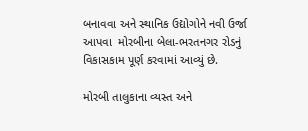બનાવવા અને સ્થાનિક ઉદ્યોગોને નવી ઉર્જા આપવા  મોરબીના બેલા-ભરતનગર રોડનું વિકાસકામ પૂર્ણ કરવામાં આવ્યું છે.

મોરબી તાલુકાના વ્યસ્ત અને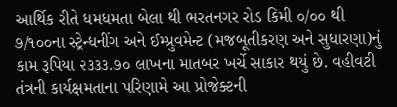આર્થિક રીતે ધમધમતા બેલા થી ભરતનગર રોડ કિમી ૦/૦૦ થી ૭/૧૦૦ના સ્ટ્રેન્ધનીંગ અને ઈમ્પ્રુવમેન્ટ (મજબૂતીકરણ અને સુધારણા)નું કામ રૂપિયા ૨૩૩૩.૭૦ લાખના માતબર ખર્ચે સાકાર થયું છે. વહીવટી તંત્રની કાર્યક્ષમતાના પરિણામે આ પ્રોજેક્ટની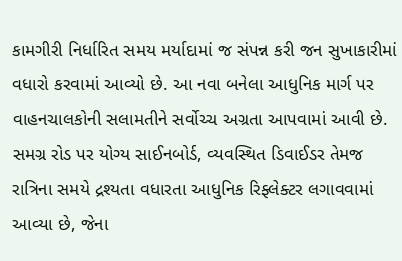કામગીરી નિર્ધારિત સમય મર્યાદામાં જ સંપન્ન કરી જન સુખાકારીમાં વધારો કરવામાં આવ્યો છે. આ નવા બનેલા આધુનિક માર્ગ પર વાહનચાલકોની સલામતીને સર્વોચ્ચ અગ્રતા આપવામાં આવી છે. સમગ્ર રોડ પર યોગ્ય સાઈનબોર્ડ, વ્યવસ્થિત ડિવાઈડર તેમજ રાત્રિના સમયે દ્રશ્યતા વધારતા આધુનિક રિફ્લેક્ટર લગાવવામાં આવ્યા છે, જેના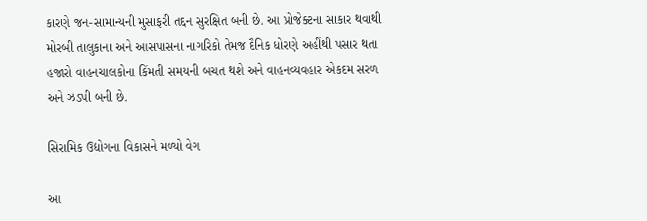કારણે જન-સામાન્યની મુસાફરી તદ્દન સુરક્ષિત બની છે. આ પ્રોજેક્ટના સાકાર થવાથી મોરબી તાલુકાના અને આસપાસના નાગરિકો તેમજ દૈનિક ધોરણે અહીંથી પસાર થતા હજારો વાહનચાલકોના કિંમતી સમયની બચત થશે અને વાહનવ્યવહાર એકદમ સરળ અને ઝડપી બની છે.

સિરામિક ઉદ્યોગના વિકાસને મળ્યો વેગ

આ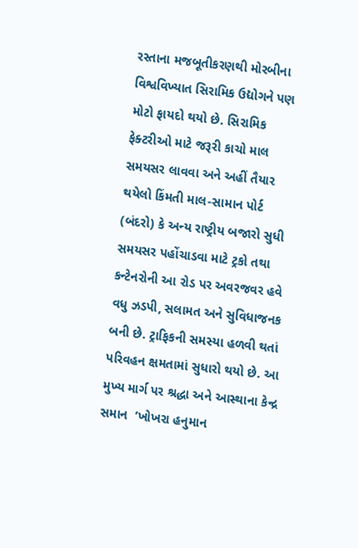રસ્તાના મજબૂતીકરણથી મોરબીના વિશ્વવિખ્યાત સિરામિક ઉદ્યોગને પણ મોટો ફાયદો થયો છે. સિરામિક ફેક્ટરીઓ માટે જરૂરી કાચો માલ સમયસર લાવવા અને અહીં તૈયાર થયેલો કિંમતી માલ-સામાન પોર્ટ (બંદરો) કે અન્ય રાષ્ટ્રીય બજારો સુધી સમયસર પહોંચાડવા માટે ટ્રકો તથા કન્ટેનરોની આ રોડ પર અવરજવર હવે વધુ ઝડપી, સલામત અને સુવિધાજનક બની છે. ટ્રાફિકની સમસ્યા હળવી થતાં પરિવહન ક્ષમતામાં સુધારો થયો છે. આ મુખ્ય માર્ગ પર શ્રદ્ધા અને આસ્થાના કેન્દ્ર સમાન  ‘ખોખરા હનુમાન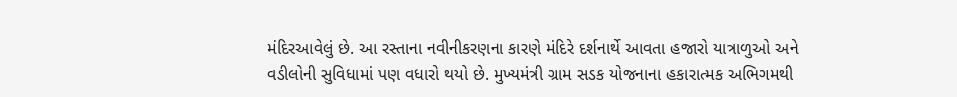મંદિરઆવેલું છે. આ રસ્તાના નવીનીકરણના કારણે મંદિરે દર્શનાર્થે આવતા હજારો યાત્રાળુઓ અને વડીલોની સુવિધામાં પણ વધારો થયો છે. મુખ્યમંત્રી ગ્રામ સડક યોજનાના હકારાત્મક અભિગમથી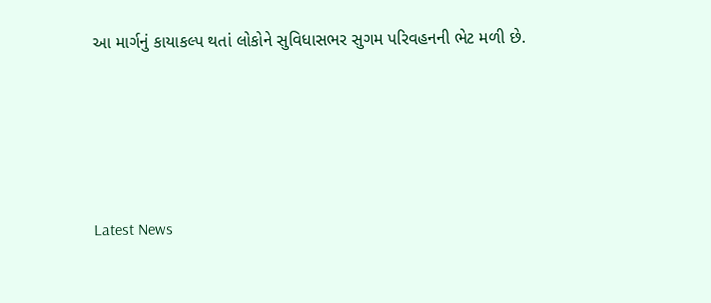આ માર્ગનું કાયાકલ્પ થતાં લોકોને સુવિધાસભર સુગમ પરિવહનની ભેટ મળી છે.




Latest News